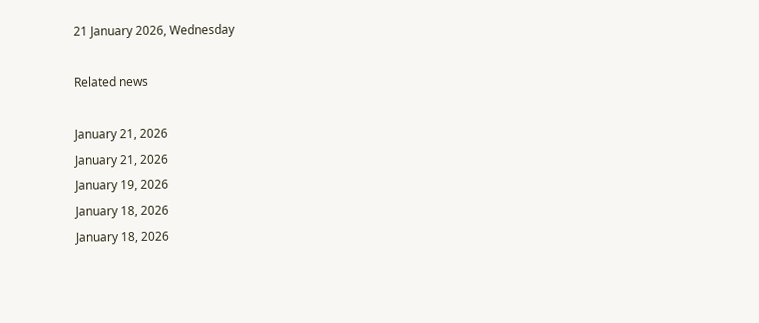21 January 2026, Wednesday

Related news

January 21, 2026
January 21, 2026
January 19, 2026
January 18, 2026
January 18, 2026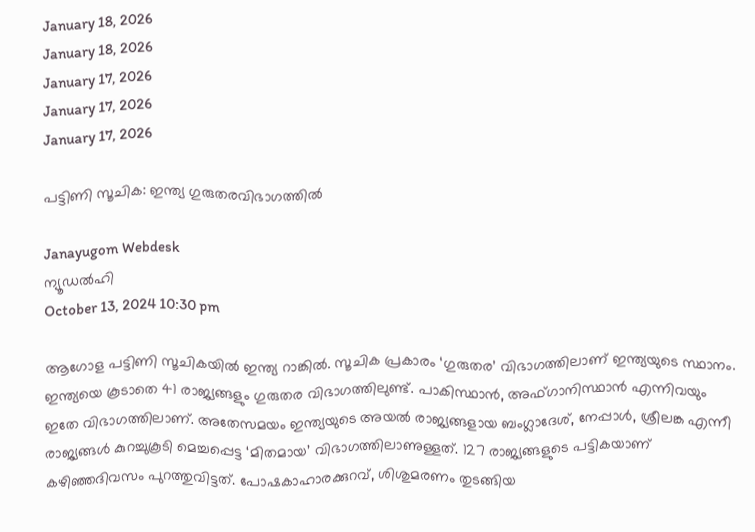January 18, 2026
January 18, 2026
January 17, 2026
January 17, 2026
January 17, 2026

പട്ടിണി സൂചിക: ഇന്ത്യ ഗുരുതരവിഭാഗത്തില്‍

Janayugom Webdesk
ന്യൂഡല്‍ഹി
October 13, 2024 10:30 pm

ആഗോള പട്ടിണി സൂചികയില്‍ ഇന്ത്യ റാങ്കില്‍. സൂചിക പ്രകാരം ‘ഗുരുതര’ വിഭാഗത്തിലാണ് ഇന്ത്യയുടെ സ്ഥാനം. ഇന്ത്യയെ കൂടാതെ 41 രാജ്യങ്ങളും ഗുരുതര വിഭാഗത്തിലുണ്ട്. പാകിസ്ഥാന്‍, അഫ്ഗാനിസ്ഥാന്‍ എന്നിവയും ഇതേ വിഭാഗത്തിലാണ്. അതേസമയം ഇന്ത്യയുടെ അയല്‍ രാജ്യങ്ങളായ ബംഗ്ലാദേശ്, നേപ്പാള്‍, ശ്രീലങ്ക എന്നീ രാജ്യങ്ങള്‍ കുറച്ചുകൂടി മെച്ചപ്പെട്ട ‘മിതമായ’ വിഭാഗത്തിലാണുള്ളത്. 127 രാജ്യങ്ങളുടെ പട്ടികയാണ് കഴിഞ്ഞദിവസം പുറത്തുവിട്ടത്. പോഷകാഹാരക്കുറവ്, ശിശുമരണം തുടങ്ങിയ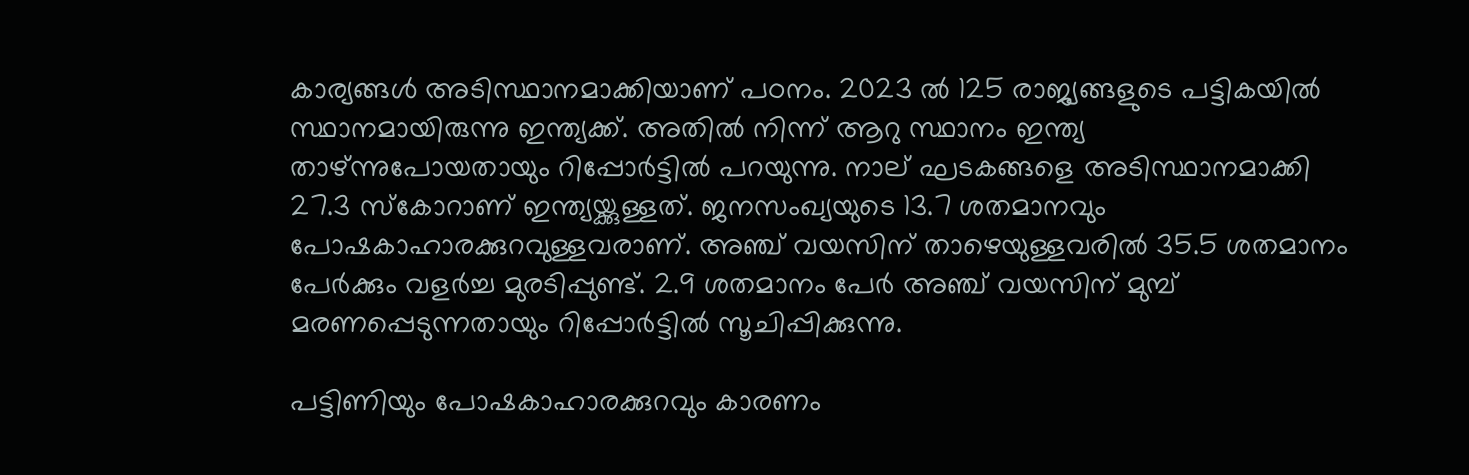കാര്യങ്ങള്‍ അടിസ്ഥാനമാക്കിയാണ് പഠനം. 2023 ല്‍ 125 രാജ്യങ്ങളുടെ പട്ടികയില്‍ സ്ഥാനമായിരുന്നു ഇന്ത്യക്ക്. അതില്‍ നിന്ന് ആറു സ്ഥാനം ഇന്ത്യ താഴ്ന്നുപോയതായും റിപ്പോര്‍ട്ടില്‍ പറയുന്നു. നാല് ഘടകങ്ങളെ അടിസ്ഥാനമാക്കി 27.3 സ്‌കോറാണ് ഇന്ത്യയ്ക്കുള്ളത്. ജനസംഖ്യയുടെ 13.7 ശതമാനവും പോഷകാഹാരക്കുറവുള്ളവരാണ്. അഞ്ച് വയസിന് താഴെയുള്ളവരില്‍ 35.5 ശതമാനം പേര്‍ക്കും വളര്‍ച്ച മുരടിപ്പുണ്ട്. 2.9 ശതമാനം പേര്‍ അഞ്ച് വയസിന് മുമ്പ് മരണപ്പെടുന്നതായും റിപ്പോര്‍ട്ടില്‍ സൂചിപ്പിക്കുന്നു.

പട്ടിണിയും പോഷകാഹാരക്കുറവും കാരണം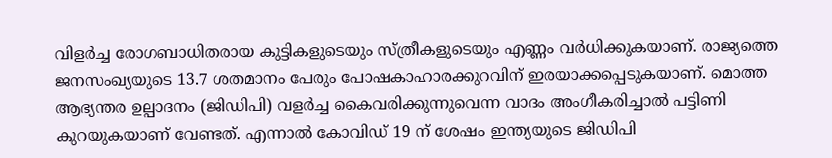വിളര്‍ച്ച രോഗബാധിതരായ കുട്ടികളുടെയും സ്ത്രീകളുടെയും എണ്ണം വര്‍ധിക്കുകയാണ്. രാജ്യത്തെ ജനസംഖ്യയുടെ 13.7 ശതമാനം പേരും പോഷകാഹാരക്കുറവിന് ഇരയാക്കപ്പെടുകയാണ്. മൊത്ത ആഭ്യന്തര ഉല്പാദനം (ജിഡിപി) വളര്‍ച്ച കൈവരിക്കുന്നുവെന്ന വാദം അംഗീകരിച്ചാല്‍ പട്ടിണി കുറയുകയാണ് വേണ്ടത്. എന്നാല്‍ കോവിഡ് 19 ന് ശേഷം ഇന്ത്യയുടെ ജിഡിപി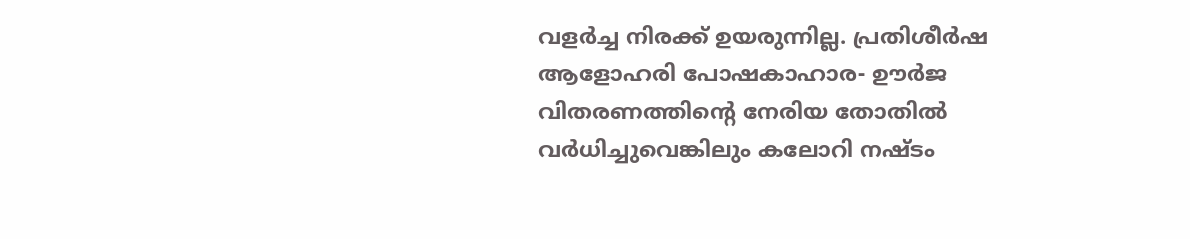വളര്‍ച്ച നിരക്ക് ഉയരുന്നില്ല. പ്രതിശീര്‍ഷ ആളോഹരി പോഷകാഹാര- ഊര്‍ജ വിതരണത്തിന്റെ നേരിയ തോതില്‍ വര്‍ധിച്ചുവെങ്കിലും കലോറി നഷ്ടം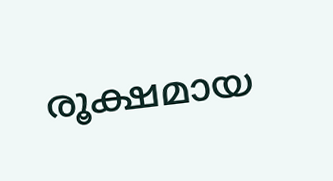രൂക്ഷമായ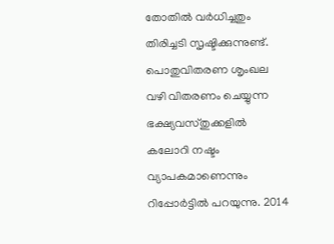തോതില്‍ വര്‍ധിച്ചതും തിരിച്ചടി സൃഷ്ടിക്കുന്നുണ്ട്. പൊതുവിതരണ ശൃംഖല വഴി വിതരണം ചെയ്യുന്ന ഭക്ഷ്യവസ്തുക്കളില്‍ കലോറി നഷ്ടം വ്യാപകമാണെന്നും റിപ്പോര്‍ട്ടില്‍ പറയുന്നു. 2014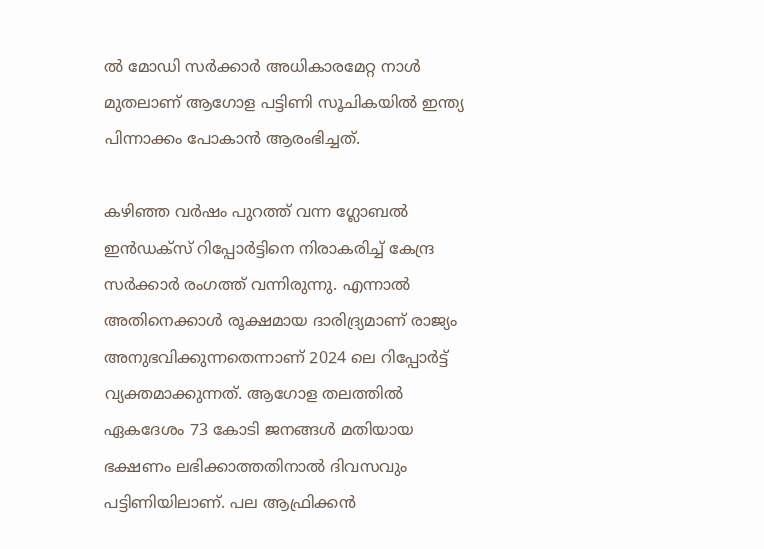ല്‍ മോഡി സര്‍ക്കാര്‍ അധികാരമേറ്റ നാള്‍ മുതലാണ് ആഗോള പട്ടിണി സൂചികയില്‍ ഇന്ത്യ പിന്നാക്കം പോകാന്‍ ആരംഭിച്ചത്.

കഴിഞ്ഞ വര്‍ഷം പുറത്ത് വന്ന ഗ്ലോബല്‍ ഇന്‍ഡക്സ് റിപ്പോര്‍ട്ടിനെ നിരാകരിച്ച് കേന്ദ്ര സര്‍ക്കാര്‍ രംഗത്ത് വന്നിരുന്നു. എന്നാല്‍ അതിനെക്കാള്‍ രൂക്ഷമായ ദാരിദ്ര്യമാണ് രാജ്യം അനുഭവിക്കുന്നതെന്നാണ് 2024 ലെ റിപ്പോര്‍ട്ട് വ്യക്തമാക്കുന്നത്. ആഗോള തലത്തില്‍ ഏകദേശം 73 കോടി ജനങ്ങള്‍ മതിയായ ഭക്ഷണം ലഭിക്കാത്തതിനാല്‍ ദിവസവും പട്ടിണിയിലാണ്. പല ആഫ്രിക്കന്‍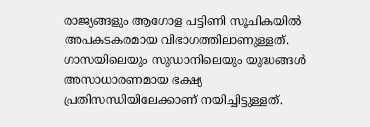രാജ്യങ്ങളും ആഗോള പട്ടിണി സൂചികയില്‍ അപകടകരമായ വിഭാഗത്തിലാണുള്ളത്. ഗാസയിലെയും സുഡാനിലെയും യുദ്ധങ്ങള്‍ അസാധാരണമായ ഭക്ഷ്യ പ്രതിസന്ധിയിലേക്കാണ് നയിച്ചിട്ടുള്ളത്.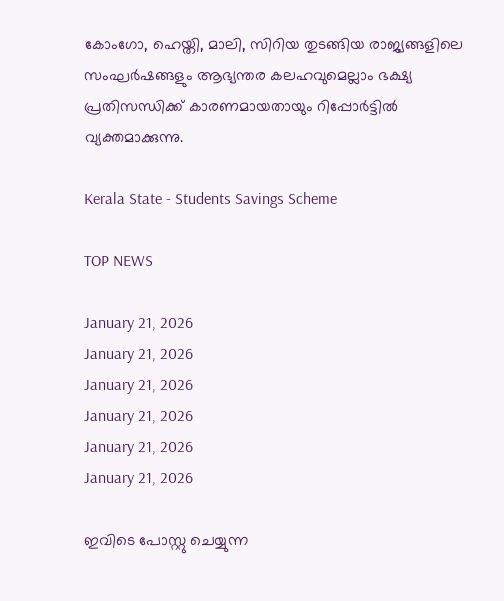കോംഗോ, ഹെയ്തി, മാലി, സിറിയ തുടങ്ങിയ രാജ്യങ്ങളിലെ സംഘര്‍ഷങ്ങളും ആഭ്യന്തര കലഹവുമെല്ലാം ഭക്ഷ്യ പ്രതിസന്ധിക്ക് കാരണമായതായും റിപ്പോര്‍ട്ടില്‍ വ്യക്തമാക്കുന്നു.

Kerala State - Students Savings Scheme

TOP NEWS

January 21, 2026
January 21, 2026
January 21, 2026
January 21, 2026
January 21, 2026
January 21, 2026

ഇവിടെ പോസ്റ്റു ചെയ്യുന്ന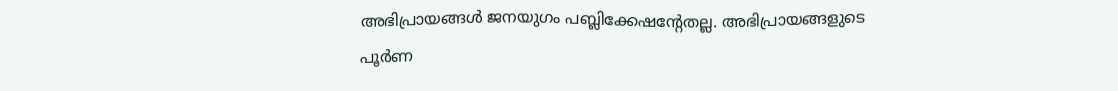അഭിപ്രായങ്ങള്‍ ജനയുഗം പബ്ലിക്കേഷന്റേതല്ല. അഭിപ്രായങ്ങളുടെ പൂര്‍ണ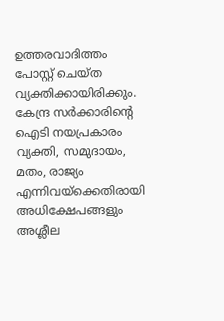ഉത്തരവാദിത്തം പോസ്റ്റ് ചെയ്ത വ്യക്തിക്കായിരിക്കും. കേന്ദ്ര സര്‍ക്കാരിന്റെ ഐടി നയപ്രകാരം വ്യക്തി, സമുദായം, മതം, രാജ്യം എന്നിവയ്‌ക്കെതിരായി അധിക്ഷേപങ്ങളും അശ്ലീല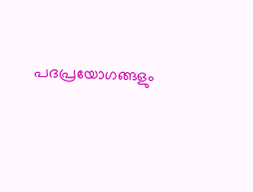പദപ്രയോഗങ്ങളും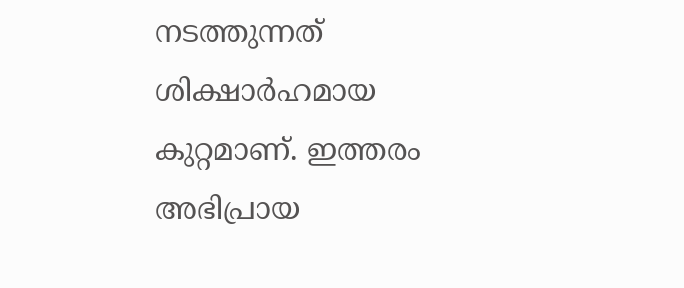നടത്തുന്നത് ശിക്ഷാര്‍ഹമായ കുറ്റമാണ്. ഇത്തരം അഭിപ്രായ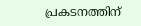പ്രകടനത്തിന്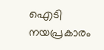ഐടി നയപ്രകാരം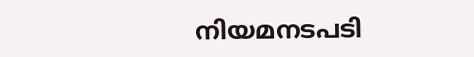നിയമനടപടി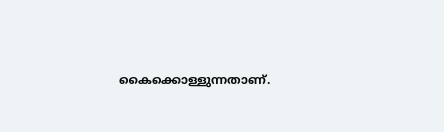കൈക്കൊള്ളുന്നതാണ്.